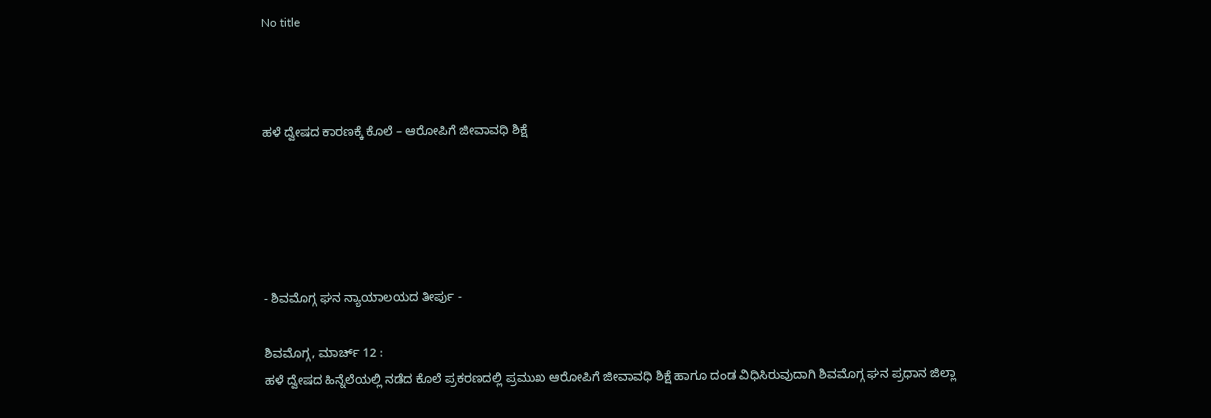No title



ಹಳೆ ದ್ವೇಷದ ಕಾರಣಕ್ಕೆ ಕೊಲೆ – ಆರೋಪಿಗೆ ಜೀವಾವಧಿ ಶಿಕ್ಷೆ





- ಶಿವಮೊಗ್ಗ ಘನ ನ್ಯಾಯಾಲಯದ ತೀರ್ಪು -

ಶಿವಮೊಗ್ಗ, ಮಾರ್ಚ್ 12 :
ಹಳೆ ದ್ವೇಷದ ಹಿನ್ನೆಲೆಯಲ್ಲಿ ನಡೆದ ಕೊಲೆ ಪ್ರಕರಣದಲ್ಲಿ ಪ್ರಮುಖ ಆರೋಪಿಗೆ ಜೀವಾವಧಿ ಶಿಕ್ಷೆ ಹಾಗೂ ದಂಡ ವಿಧಿಸಿರುವುದಾಗಿ ಶಿವಮೊಗ್ಗ ಘನ ಪ್ರಧಾನ ಜಿಲ್ಲಾ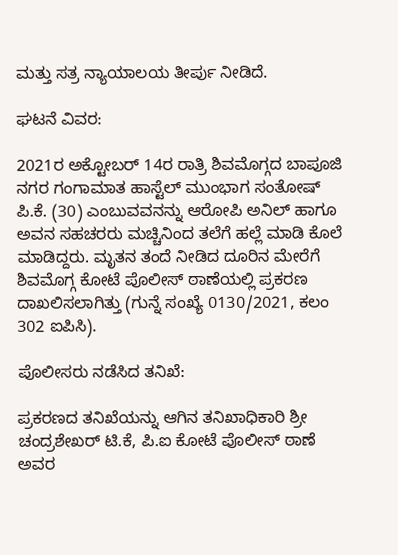ಮತ್ತು ಸತ್ರ ನ್ಯಾಯಾಲಯ ತೀರ್ಪು ನೀಡಿದೆ.

ಘಟನೆ ವಿವರ:

2021ರ ಅಕ್ಟೋಬರ್ 14ರ ರಾತ್ರಿ ಶಿವಮೊಗ್ಗದ ಬಾಪೂಜಿ ನಗರ ಗಂಗಾಮಾತ ಹಾಸ್ಟೆಲ್ ಮುಂಭಾಗ ಸಂತೋಷ್ ಪಿ.ಕೆ. (30) ಎಂಬುವವನನ್ನು ಆರೋಪಿ ಅನಿಲ್ ಹಾಗೂ ಅವನ ಸಹಚರರು ಮಚ್ಚಿನಿಂದ ತಲೆಗೆ ಹಲ್ಲೆ ಮಾಡಿ ಕೊಲೆ ಮಾಡಿದ್ದರು. ಮೃತನ ತಂದೆ ನೀಡಿದ ದೂರಿನ ಮೇರೆಗೆ ಶಿವಮೊಗ್ಗ ಕೋಟೆ ಪೊಲೀಸ್ ಠಾಣೆಯಲ್ಲಿ ಪ್ರಕರಣ ದಾಖಲಿಸಲಾಗಿತ್ತು (ಗುನ್ನೆ ಸಂಖ್ಯೆ 0130/2021, ಕಲಂ 302 ಐಪಿಸಿ).

ಪೊಲೀಸರು ನಡೆಸಿದ ತನಿಖೆ:

ಪ್ರಕರಣದ ತನಿಖೆಯನ್ನು ಆಗಿನ ತನಿಖಾಧಿಕಾರಿ ಶ್ರೀ ಚಂದ್ರಶೇಖರ್ ಟಿ.ಕೆ, ಪಿ.ಐ ಕೋಟೆ ಪೊಲೀಸ್ ಠಾಣೆ ಅವರ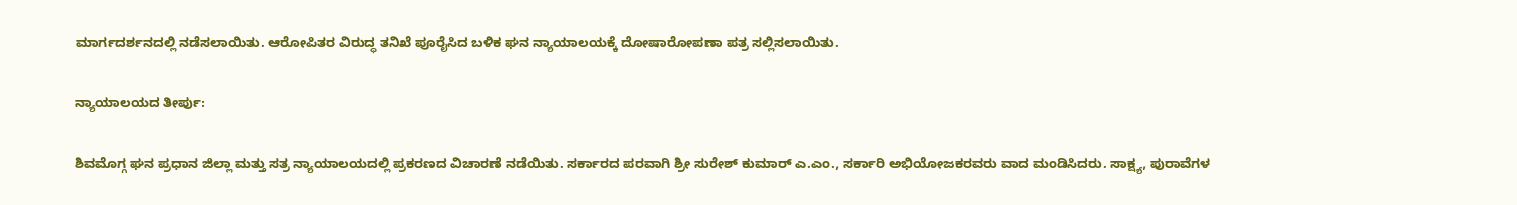ಮಾರ್ಗದರ್ಶನದಲ್ಲಿ ನಡೆಸಲಾಯಿತು. ಆರೋಪಿತರ ವಿರುದ್ಧ ತನಿಖೆ ಪೂರೈಸಿದ ಬಳಿಕ ಘನ ನ್ಯಾಯಾಲಯಕ್ಕೆ ದೋಷಾರೋಪಣಾ ಪತ್ರ ಸಲ್ಲಿಸಲಾಯಿತು.

ನ್ಯಾಯಾಲಯದ ತೀರ್ಪು:

ಶಿವಮೊಗ್ಗ ಘನ ಪ್ರಧಾನ ಜಿಲ್ಲಾ ಮತ್ತು ಸತ್ರ ನ್ಯಾಯಾಲಯದಲ್ಲಿ ಪ್ರಕರಣದ ವಿಚಾರಣೆ ನಡೆಯಿತು. ಸರ್ಕಾರದ ಪರವಾಗಿ ಶ್ರೀ ಸುರೇಶ್ ಕುಮಾರ್ ಎ.ಎಂ., ಸರ್ಕಾರಿ ಅಭಿಯೋಜಕರವರು ವಾದ ಮಂಡಿಸಿದರು. ಸಾಕ್ಷ್ಯ, ಪುರಾವೆಗಳ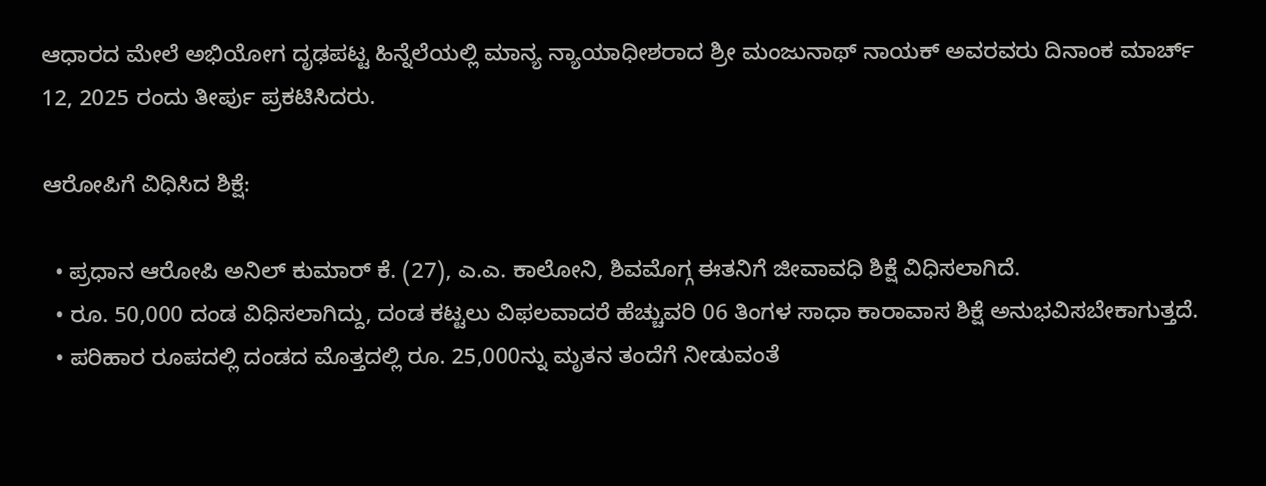ಆಧಾರದ ಮೇಲೆ ಅಭಿಯೋಗ ದೃಢಪಟ್ಟ ಹಿನ್ನೆಲೆಯಲ್ಲಿ ಮಾನ್ಯ ನ್ಯಾಯಾಧೀಶರಾದ ಶ್ರೀ ಮಂಜುನಾಥ್ ನಾಯಕ್ ಅವರವರು ದಿನಾಂಕ ಮಾರ್ಚ್ 12, 2025 ರಂದು ತೀರ್ಪು ಪ್ರಕಟಿಸಿದರು.

ಆರೋಪಿಗೆ ವಿಧಿಸಿದ ಶಿಕ್ಷೆ:

  • ಪ್ರಧಾನ ಆರೋಪಿ ಅನಿಲ್ ಕುಮಾರ್ ಕೆ. (27), ಎ.ಎ. ಕಾಲೋನಿ, ಶಿವಮೊಗ್ಗ ಈತನಿಗೆ ಜೀವಾವಧಿ ಶಿಕ್ಷೆ ವಿಧಿಸಲಾಗಿದೆ.
  • ರೂ. 50,000 ದಂಡ ವಿಧಿಸಲಾಗಿದ್ದು, ದಂಡ ಕಟ್ಟಲು ವಿಫಲವಾದರೆ ಹೆಚ್ಚುವರಿ 06 ತಿಂಗಳ ಸಾಧಾ ಕಾರಾವಾಸ ಶಿಕ್ಷೆ ಅನುಭವಿಸಬೇಕಾಗುತ್ತದೆ.
  • ಪರಿಹಾರ ರೂಪದಲ್ಲಿ ದಂಡದ ಮೊತ್ತದಲ್ಲಿ ರೂ. 25,000ನ್ನು ಮೃತನ ತಂದೆಗೆ ನೀಡುವಂತೆ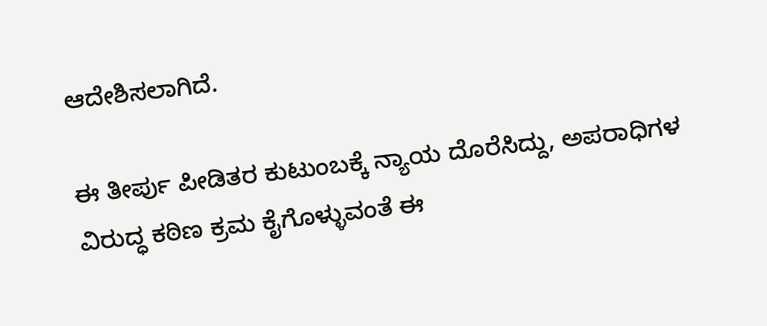ಆದೇಶಿಸಲಾಗಿದೆ.

ಈ ತೀರ್ಪು ಪೀಡಿತರ ಕುಟುಂಬಕ್ಕೆ ನ್ಯಾಯ ದೊರೆಸಿದ್ದು, ಅಪರಾಧಿಗಳ ವಿರುದ್ಧ ಕಠಿಣ ಕ್ರಮ ಕೈಗೊಳ್ಳುವಂತೆ ಈ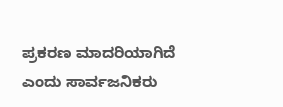ಪ್ರಕರಣ ಮಾದರಿಯಾಗಿದೆ ಎಂದು ಸಾರ್ವಜನಿಕರು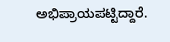ಅಭಿಪ್ರಾಯಪಟ್ಟಿದ್ದಾರೆ.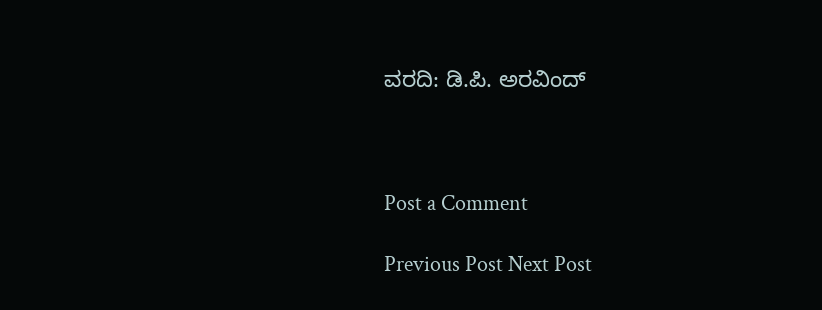ವರದಿ: ಡಿ.ಪಿ. ಅರವಿಂದ್



Post a Comment

Previous Post Next Post